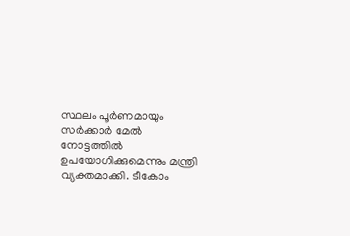സ്ഥലം പൂര്‍ണമായും സര്‍ക്കാര്‍ മേല്‍ നോട്ടത്തില്‍ ഉപയോഗിക്കുമെന്നും മന്ത്രി വ്യക്തമാക്കി. ടീകോം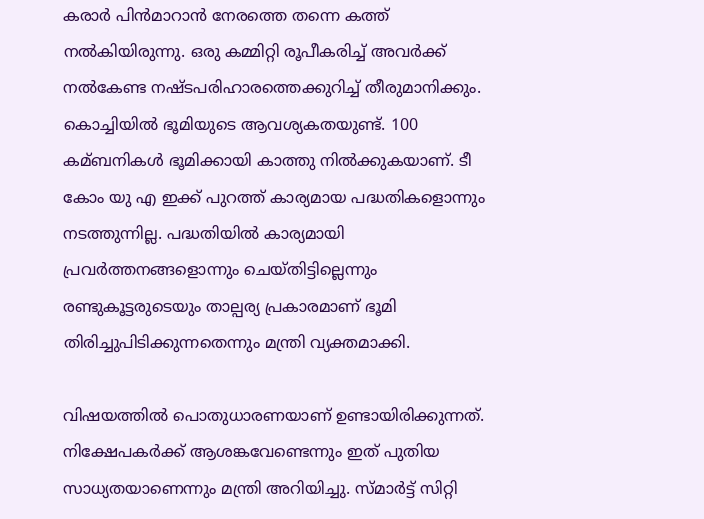കരാര്‍ പിന്‍മാറാന്‍ നേരത്തെ തന്നെ കത്ത് നല്‍കിയിരുന്നു. ഒരു കമ്മിറ്റി രൂപീകരിച്ച്‌ അവര്‍ക്ക് നല്‍കേണ്ട നഷ്ടപരിഹാരത്തെക്കുറിച്ച്‌ തീരുമാനിക്കും. കൊച്ചിയില്‍ ഭൂമിയുടെ ആവശ്യകതയുണ്ട്. 100 കമ്ബനികള്‍ ഭൂമിക്കായി കാത്തു നില്‍ക്കുകയാണ്. ടീ കോം യു എ ഇക്ക് പുറത്ത് കാര്യമായ പദ്ധതികളൊന്നും നടത്തുന്നില്ല. പദ്ധതിയില്‍ കാര്യമായി പ്രവര്‍ത്തനങ്ങളൊന്നും ചെയ്തിട്ടില്ലെന്നും രണ്ടുകൂട്ടരുടെയും താല്പര്യ പ്രകാരമാണ് ഭൂമി തിരിച്ചുപിടിക്കുന്നതെന്നും മന്ത്രി വ്യക്തമാക്കി.

വിഷയത്തില്‍ പൊതുധാരണയാണ് ഉണ്ടായിരിക്കുന്നത്. നിക്ഷേപകര്‍ക്ക് ആശങ്കവേണ്ടെന്നും ഇത് പുതിയ സാധ്യതയാണെന്നും മന്ത്രി അറിയിച്ചു. സ്മാര്‍ട്ട് സിറ്റി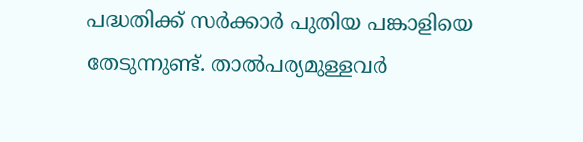പദ്ധതിക്ക് സര്‍ക്കാര്‍ പുതിയ പങ്കാളിയെ തേടുന്നുണ്ട്. താല്‍പര്യമുള്ളവര്‍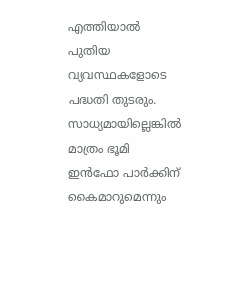എത്തിയാല്‍ പുതിയ വ്യവസ്ഥകളോടെ പദ്ധതി തുടരും. സാധ്യമായില്ലെങ്കില്‍ മാത്രം ഭൂമി ഇന്‍ഫോ പാര്‍ക്കിന് കൈമാറുമെന്നും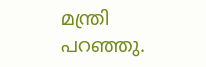മന്ത്രി പറഞ്ഞു.